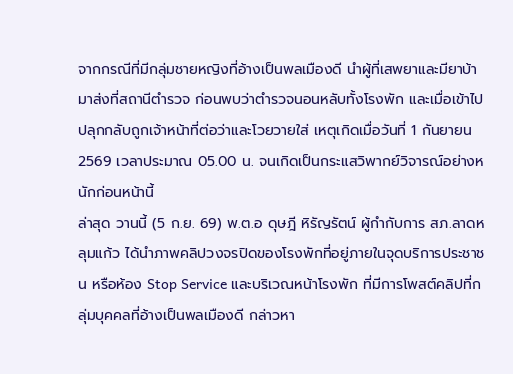จากกรณีที่มีกลุ่มชายหญิงที่อ้างเป็นพลเมืองดี นำผู้ที่เสพยาและมียาบ้ามาส่งที่สถานีตำรวจ ก่อนพบว่าตำรวจนอนหลับทั้งโรงพัก และเมื่อเข้าไปปลุกกลับถูกเจ้าหน้าที่ต่อว่าและโวยวายใส่ เหตุเกิดเมื่อวันที่ 1 กันยายน 2569 เวลาประมาณ 05.00 น. จนเกิดเป็นกระแสวิพากย์วิจารณ์อย่างหนักก่อนหน้านี้
ล่าสุด วานนี้ (5 ก.ย. 69) พ.ต.อ ดุษฎี หิรัญรัตน์ ผู้กำกับการ สภ.ลาดหลุมแก้ว ได้นำภาพคลิปวงจรปิดของโรงพักที่อยู่ภายในจุดบริการประชาชน หรือห้อง Stop Service และบริเวณหน้าโรงพัก ที่มีการโพสต์คลิปที่กลุ่มบุคคลที่อ้างเป็นพลเมืองดี กล่าวหา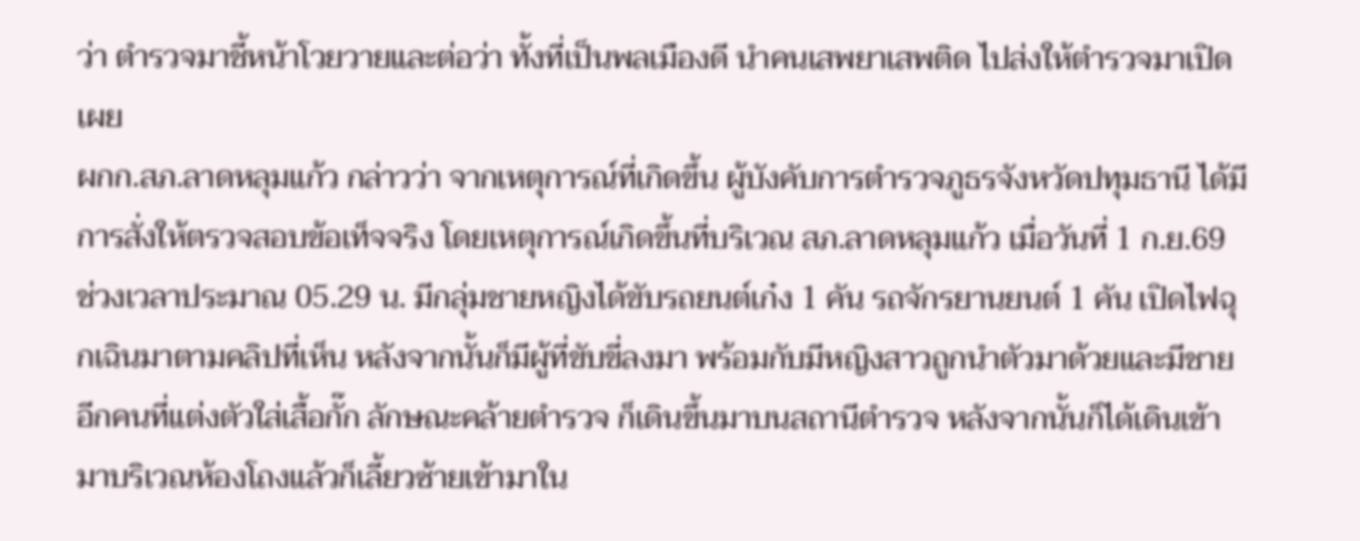ว่า ตำรวจมาชี้หน้าโวยวายและต่อว่า ทั้งที่เป็นพลเมืองดี นำคนเสพยาเสพติด ไปส่งให้ตำรวจมาเปิดเผย
ผกก.สภ.ลาดหลุมแก้ว กล่าวว่า จากเหตุการณ์ที่เกิดขึ้น ผู้บังคับการตำรวจภูธรจังหวัดปทุมธานี ได้มีการสั่งให้ตรวจสอบข้อเท็จจริง โดยเหตุการณ์เกิดขึ้นที่บริเวณ สภ.ลาดหลุมแก้ว เมื่อวันที่ 1 ก.ย.69 ช่วงเวลาประมาณ 05.29 น. มีกลุ่มชายหญิงได้ขับรถยนต์เก๋ง 1 คัน รถจักรยานยนต์ 1 คัน เปิดไฟฉุกเฉินมาตามคลิปที่เห็น หลังจากนั้นก็มีผู้ที่ขับขี่ลงมา พร้อมกับมีหญิงสาวถูกนำตัวมาด้วยและมีชายอีกคนที่แต่งตัวใส่เสื้อกั๊ก ลักษณะคล้ายตำรวจ ก็เดินขึ้นมาบนสถานีตำรวจ หลังจากนั้นก็ได้เดินเข้ามาบริเวณห้องโถงแล้วก็เลี้ยวซ้ายเข้ามาใน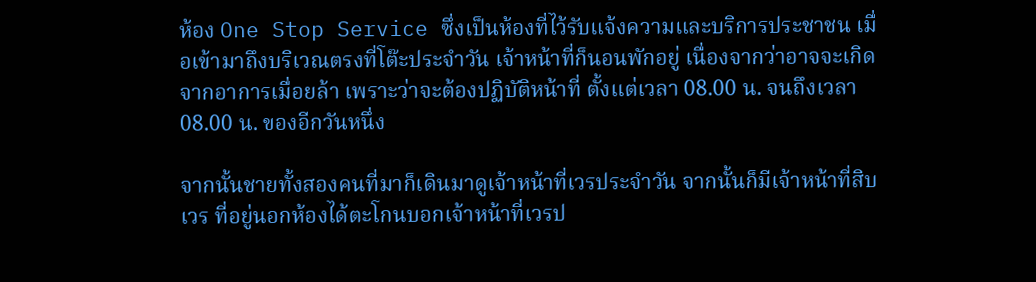ห้อง One Stop Service ซึ่งเป็นห้องที่ไว้รับแจ้งความและบริการประชาชน เมื่อเข้ามาถึงบริเวณตรงที่โต๊ะประจำวัน เจ้าหน้าที่ก็นอนพักอยู่ เนื่องจากว่าอาจจะเกิดจากอาการเมื่อยล้า เพราะว่าจะต้องปฏิบัติหน้าที่ ตั้งแต่เวลา 08.00 น. จนถึงเวลา 08.00 น. ของอีกวันหนึ่ง

จากนั้นชายทั้งสองคนที่มาก็เดินมาดูเจ้าหน้าที่เวรประจำวัน จากนั้นก็มีเจ้าหน้าที่สิบเวร ที่อยู่นอกห้องได้ตะโกนบอกเจ้าหน้าที่เวรป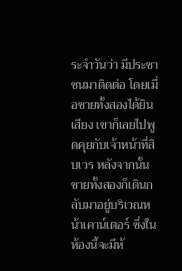ระจำวันว่า มีประชาชนมาติดต่อ โดยเมื่อชายทั้งสองได้ยินเสียง เขาก็เลยไปพูดคุยกับเจ้าหน้าที่สิบเวร หลังจากนั้นชายทั้งสองก็เดินกลับมาอยู่บริเวณหน้าเคาน์เตอร์ ซึ่งในห้องนี้จะมีห้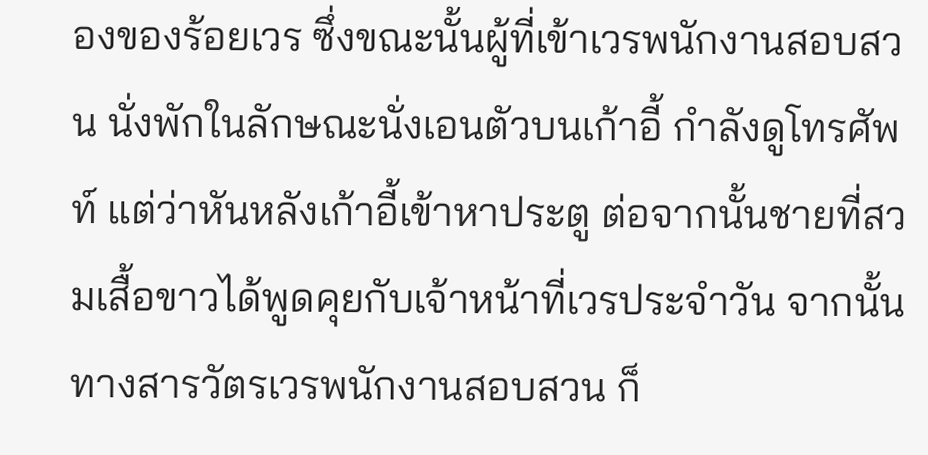องของร้อยเวร ซึ่งขณะนั้นผู้ที่เข้าเวรพนักงานสอบสวน นั่งพักในลักษณะนั่งเอนตัวบนเก้าอี้ กำลังดูโทรศัพท์ แต่ว่าหันหลังเก้าอี้เข้าหาประตู ต่อจากนั้นชายที่สวมเสื้อขาวได้พูดคุยกับเจ้าหน้าที่เวรประจำวัน จากนั้นทางสารวัตรเวรพนักงานสอบสวน ก็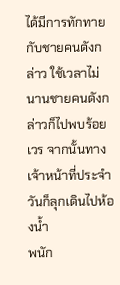ได้มีการทักทายกับชายคนดังกล่าว ใช้เวลาไม่นานชายคนดังกล่าวก็ไปพบร้อยเวร จากนั้นทางเจ้าหน้าที่ประจำวันก็ลุกเดินไปห้องน้ำ
พนัก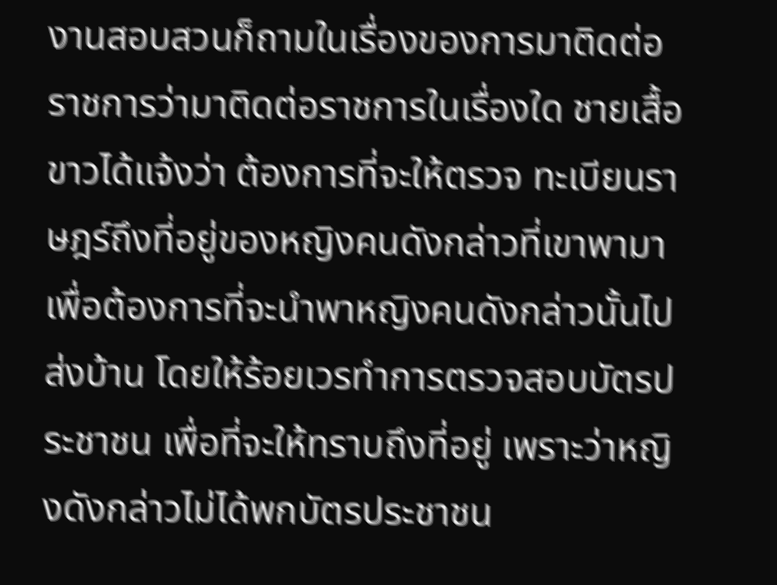งานสอบสวนก็ถามในเรื่องของการมาติดต่อราชการว่ามาติดต่อราชการในเรื่องใด ชายเสื้อขาวได้แจ้งว่า ต้องการที่จะให้ตรวจ ทะเบียนราษฎร์ถึงที่อยู่ของหญิงคนดังกล่าวที่เขาพามา เพื่อต้องการที่จะนำพาหญิงคนดังกล่าวนั้นไปส่งบ้าน โดยให้ร้อยเวรทำการตรวจสอบบัตรประชาชน เพื่อที่จะให้ทราบถึงที่อยู่ เพราะว่าหญิงดังกล่าวไม่ได้พกบัตรประชาชน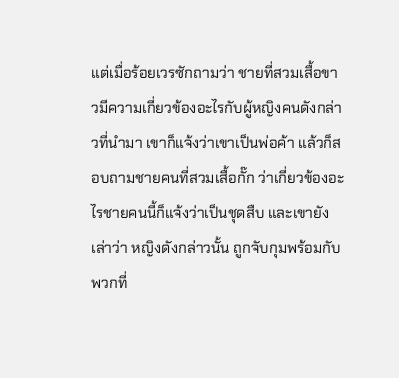แต่เมื่อร้อยเวรซักถามว่า ชายที่สวมเสื้อขาวมีความเกี่ยวข้องอะไรกับผู้หญิงคนดังกล่าวที่นำมา เขาก็แจ้งว่าเขาเป็นพ่อค้า แล้วก็สอบถามชายคนที่สวมเสื้อกั๊ก ว่าเกี่ยวข้องอะไรชายคนนี้ก็แจ้งว่าเป็นชุดสืบ และเขายังเล่าว่า หญิงดังกล่าวนั้น ถูกจับกุมพร้อมกับพวกที่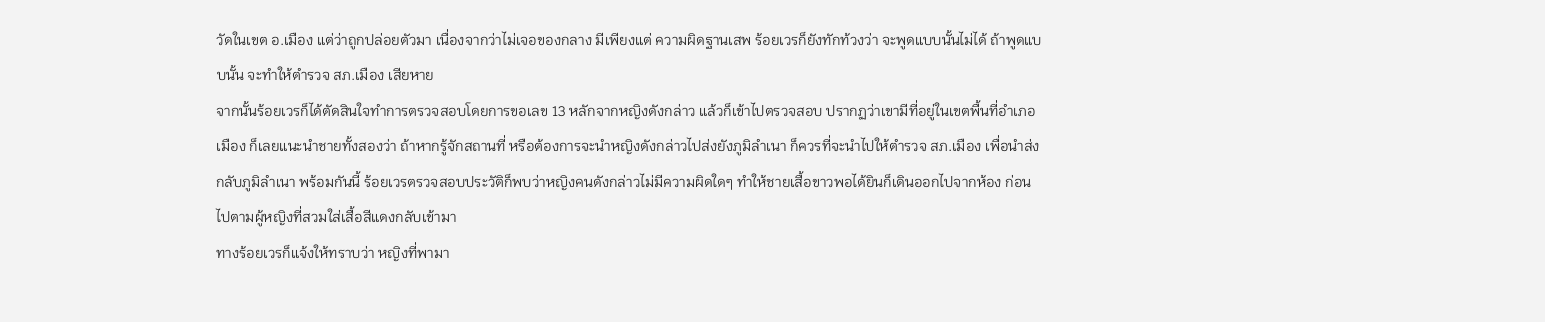วัดในเขต อ.เมือง แต่ว่าถูกปล่อยตัวมา เนื่องจากว่าไม่เจอของกลาง มีเพียงแต่ ความผิดฐานเสพ ร้อยเวรก็ยังทักท้วงว่า จะพูดแบบนั้นไม่ได้ ถ้าพูดแบบนั้น จะทำให้ตำรวจ สภ.เมือง เสียหาย
จากนั้นร้อยเวรก็ได้ตัดสินใจทำการตรวจสอบโดยการขอเลข 13 หลักจากหญิงดังกล่าว แล้วก็เข้าไปตรวจสอบ ปรากฏว่าเขามีที่อยู่ในเขตพื้นที่อำเภอเมือง ก็เลยแนะนำชายทั้งสองว่า ถ้าหากรู้จักสถานที่ หรือต้องการจะนำหญิงดังกล่าวไปส่งยังภูมิลำเนา ก็ควรที่จะนำไปให้ตำรวจ สภ.เมือง เพื่อนำส่งกลับภูมิลำเนา พร้อมกันนี้ ร้อยเวรตรวจสอบประวัติก็พบว่าหญิงคนดังกล่าวไม่มีความผิดใดๆ ทำให้ชายเสื้อขาวพอได้ยินก็เดินออกไปจากห้อง ก่อนไปตามผู้หญิงที่สวมใส่เสื้อสีแดงกลับเข้ามา
ทางร้อยเวรก็แจ้งให้ทราบว่า หญิงที่พามา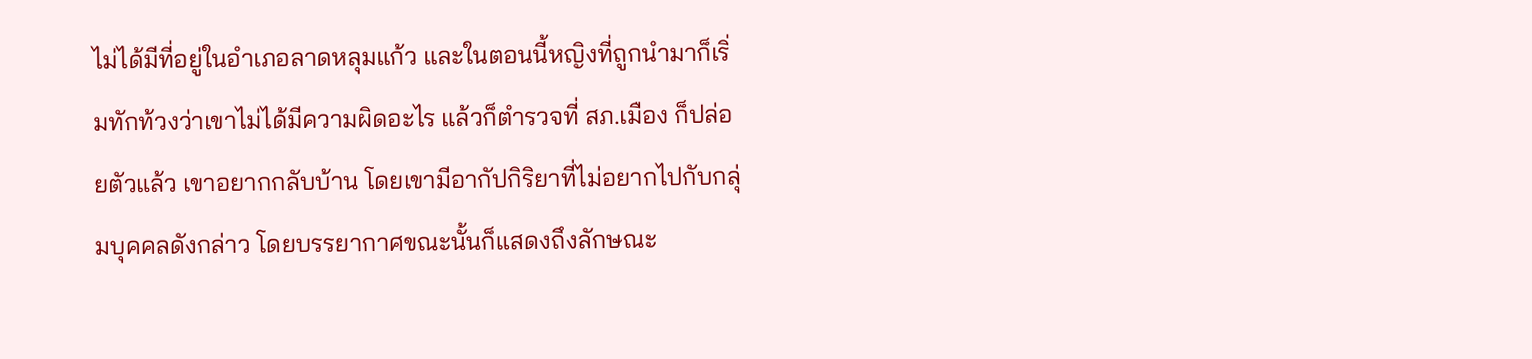ไม่ได้มีที่อยู่ในอำเภอลาดหลุมแก้ว และในตอนนี้หญิงที่ถูกนำมาก็เริ่มทักท้วงว่าเขาไม่ได้มีความผิดอะไร แล้วก็ตำรวจที่ สภ.เมือง ก็ปล่อยตัวแล้ว เขาอยากกลับบ้าน โดยเขามีอากัปกิริยาที่ไม่อยากไปกับกลุ่มบุคคลดังกล่าว โดยบรรยากาศขณะนั้นก็แสดงถึงลักษณะ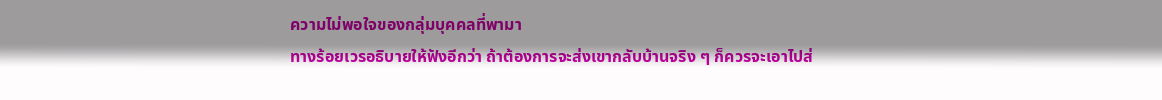ความไม่พอใจของกลุ่มบุคคลที่พามา
ทางร้อยเวรอธิบายให้ฟังอีกว่า ถ้าต้องการจะส่งเขากลับบ้านจริง ๆ ก็ควรจะเอาไปส่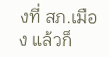งที่ สภ.เมือง แล้วก็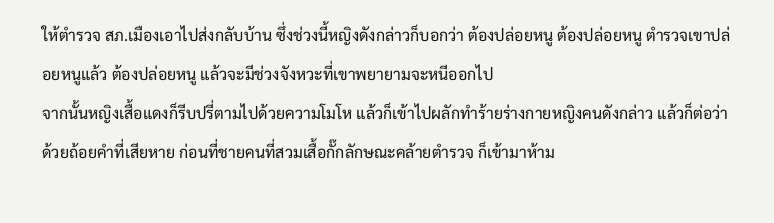ให้ตำรวจ สภ.เมืองเอาไปส่งกลับบ้าน ซึ่งช่วงนี้หญิงดังกล่าวก็บอกว่า ต้องปล่อยหนู ต้องปล่อยหนู ตำรวจเขาปล่อยหนูแล้ว ต้องปล่อยหนู แล้วจะมีช่วงจังหวะที่เขาพยายามจะหนีออกไป
จากนั้นหญิงเสื้อแดงก็รีบปรี่ตามไปด้วยความโมโห แล้วก็เข้าไปผลักทำร้ายร่างกายหญิงคนดังกล่าว แล้วก็ต่อว่าด้วยถ้อยคำที่เสียหาย ก่อนที่ชายคนที่สวมเสื้อกั๊กลักษณะคล้ายตำรวจ ก็เข้ามาห้าม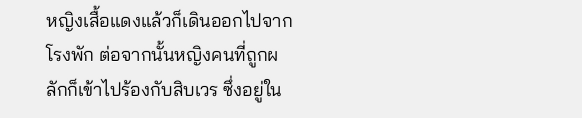หญิงเสื้อแดงแล้วก็เดินออกไปจากโรงพัก ต่อจากนั้นหญิงคนที่ถูกผลักก็เข้าไปร้องกับสิบเวร ซึ่งอยู่ใน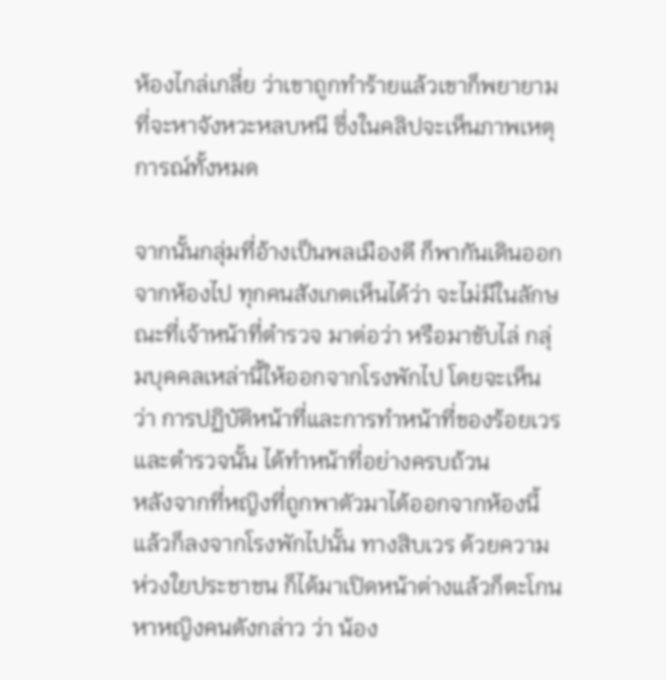ห้องไกล่เกลี่ย ว่าเขาถูกทำร้ายแล้วเขาก็พยายามที่จะหาจังหวะหลบหนี ซึ่งในคลิปจะเห็นภาพเหตุการณ์ทั้งหมด

จากนั้นกลุ่มที่อ้างเป็นพลเมืองดี ก็พากันเดินออกจากห้องไป ทุกคนสังเกตเห็นได้ว่า จะไม่มีในลักษณะที่เจ้าหน้าที่ตำรวจ มาต่อว่า หรือมาขับไล่ กลุ่มบุคคลเหล่านี้ให้ออกจากโรงพักไป โดยจะเห็นว่า การปฏิบัติหน้าที่และการทำหน้าที่ของร้อยเวรและตำรวจนั้น ได้ทำหน้าที่อย่างครบถ้วน
หลังจากที่หญิงที่ถูกพาตัวมาได้ออกจากห้องนี้แล้วก็ลงจากโรงพักไปนั้น ทางสิบเวร ด้วยความห่วงใยประชาชน ก็ได้มาเปิดหน้าต่างแล้วก็ตะโกนหาหญิงคนดังกล่าว ว่า น้อง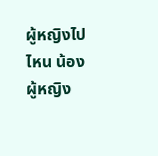ผู้หญิงไปไหน น้องผู้หญิง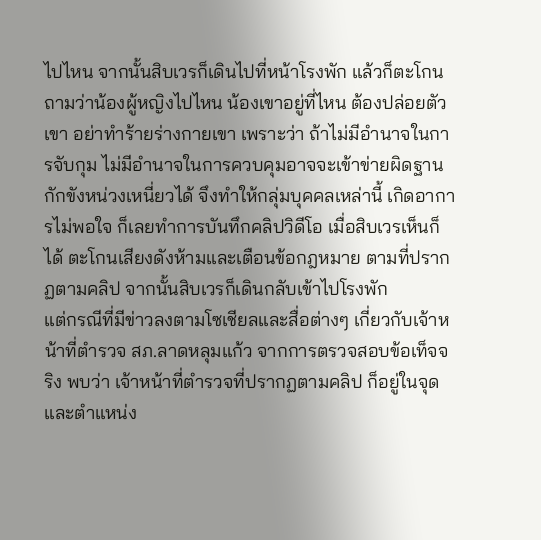ไปไหน จากนั้นสิบเวรก็เดินไปที่หน้าโรงพัก แล้วก็ตะโกนถามว่าน้องผู้หญิงไปไหน น้องเขาอยู่ที่ไหน ต้องปล่อยตัวเขา อย่าทำร้ายร่างกายเขา เพราะว่า ถ้าไม่มีอำนาจในการจับกุม ไม่มีอำนาจในการควบคุมอาจจะเข้าข่ายผิดฐานกักขังหน่วงเหนี่ยวได้ จึงทำให้กลุ่มบุคคลเหล่านี้ เกิดอาการไม่พอใจ ก็เลยทำการบันทึกคลิปวิดีโอ เมื่อสิบเวรเห็นก็ได้ ตะโกนเสียงดังห้ามและเตือนข้อกฎหมาย ตามที่ปรากฏตามคลิป จากนั้นสิบเวรก็เดินกลับเข้าไปโรงพัก
แต่กรณีที่มีข่าวลงตามโซเชียลและสื่อต่างๆ เกี่ยวกับเจ้าหน้าที่ตำรวจ สภ.ลาดหลุมแก้ว จากการตรวจสอบข้อเท็จจริง พบว่า เจ้าหน้าที่ตำรวจที่ปรากฏตามคลิป ก็อยู่ในจุดและตำแหน่ง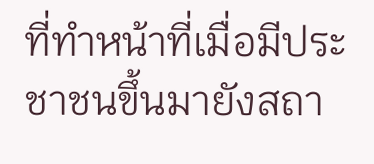ที่ทำหน้าที่เมื่อมีประชาชนขึ้นมายังสถา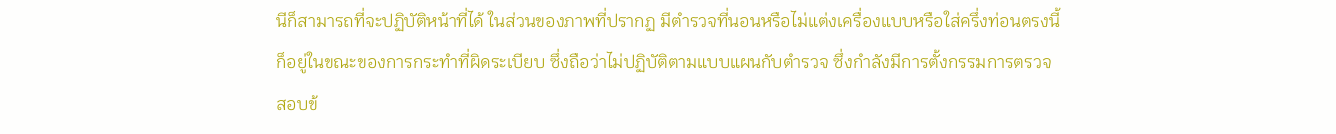นีก็สามารถที่จะปฏิบัติหน้าที่ได้ ในส่วนของภาพที่ปรากฏ มีตำรวจที่นอนหรือไม่แต่งเครื่องแบบหรือใส่ครึ่งท่อนตรงนี้ก็อยู่ในขณะของการกระทำที่ผิดระเบียบ ซึ่งถือว่าไม่ปฏิบัติตามแบบแผนกับตำรวจ ซึ่งกำลังมีการตั้งกรรมการตรวจสอบข้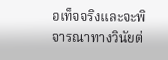อเท็จจริงและจะพิจารณาทางวินัยต่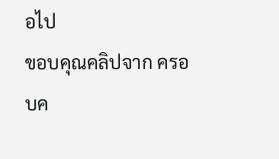อไป
ขอบคุณคลิปจาก ครอบค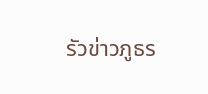รัวข่าวภูธร